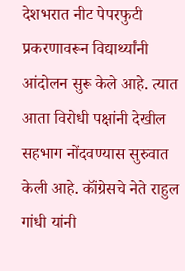देशभरात नीट पेपरफुटी प्रकरणावरून विद्यार्थ्यांनी आंदोलन सुरू केले आहे. त्यात आता विरोधी पक्षांनी देखील सहभाग नोंदवण्यास सुरुवात केली आहे. कॉंग्रेसचे नेते राहुल गांधी यांनी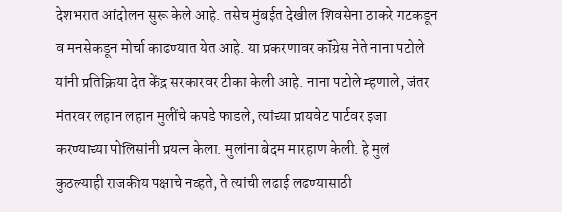देशभरात आंदोलन सुरू केले आहे. तसेच मुंबईत देखील शिवसेना ठाकरे गटकडून व मनसेकडून मोर्चा काढण्यात येत आहे. या प्रकरणावर कॉंग्रेस नेते नाना पटोले यांनी प्रतिक्रिया देत केंद्र सरकारवर टीका केली आहे. नाना पटोले म्हणाले, जंतर मंतरवर लहान लहान मुलींचे कपडे फाडले, त्यांच्या प्रायवेट पार्टवर इजा करण्याच्या पोलिसांनी प्रयत्न केला. मुलांना बेदम मारहाण केली. हे मुलं कुठल्याही राजकीय पक्षाचे नव्हते, ते त्यांची लढाई लढण्यासाठी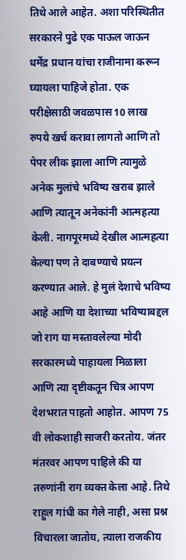तिथे आले आहेत. अशा परिस्थितीत सरकारने पुढे एक पाऊल जाऊन धर्मेंद्र प्रधान यांचा राजीनामा करून घ्यायला पाहिजे होता. एक परीक्षेसाठी जवळपास 10 लाख रुपये खर्च करावा लागतो आणि तो पेपर लीक झाला आणि त्यामुळे अनेक मुलांचे भविष्य खराब झाले आणि त्यातून अनेकांनी आत्महत्या केली. नागपूरमध्ये देखील आत्महत्या केल्या पण ते दाबण्याचे प्रयत्न करण्यात आले. हे मुलं देशाचे भविष्य आहे आणि या देशाच्या भविष्याबद्दल जो राग या मस्तावलेल्या मोदी सरकारमध्ये पाहायला मिळाला आणि त्या दृष्टीकतून चित्र आपण देशभरात पाहतो आहोत. आपण 75 वी लोकशाही साजरी करतोय. जंतर मंतरवर आपण पाहिले की या तरुणांनी राग व्यक्त केला आहे. तिथे राहुल गांधी का गेले नाही, असा प्रश्न विचारला जातोय, त्याला राजकीय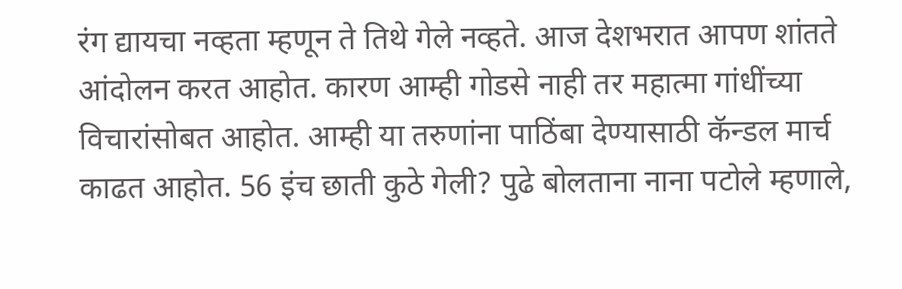रंग द्यायचा नव्हता म्हणून ते तिथे गेले नव्हते. आज देशभरात आपण शांतते आंदोलन करत आहोत. कारण आम्ही गोडसे नाही तर महात्मा गांधींच्या विचारांसोबत आहोत. आम्ही या तरुणांना पाठिंबा देण्यासाठी कॅन्डल मार्च काढत आहोत. 56 इंच छाती कुठे गेली? पुढे बोलताना नाना पटोले म्हणाले,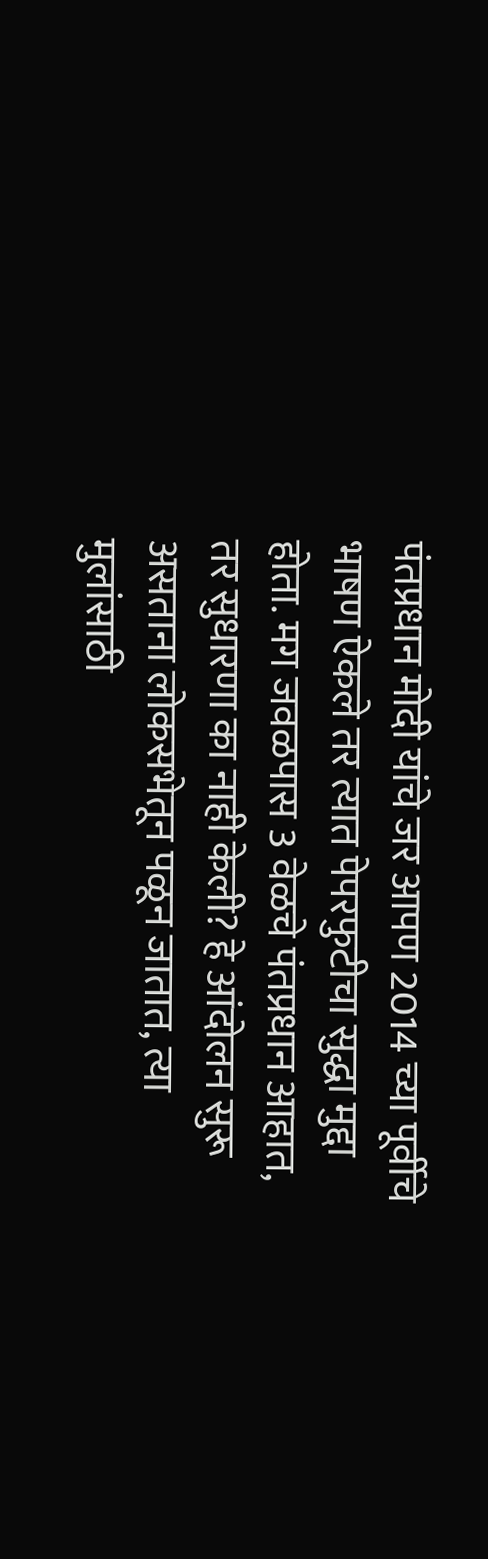पंतप्रधान मोदी यांचे जर आपण 2014 च्या पूर्वीचे भाषण ऐकले तर त्यात पेपरफुटीचा सुद्धा मुद्दा होता. मग जवळपास 3 वेळचे पंतप्रधान आहात, तर सुधारणा का नाही केली? हे आंदोलन सुरू असताना लोकसभेतून पळून जातात, त्या मुलांसाठी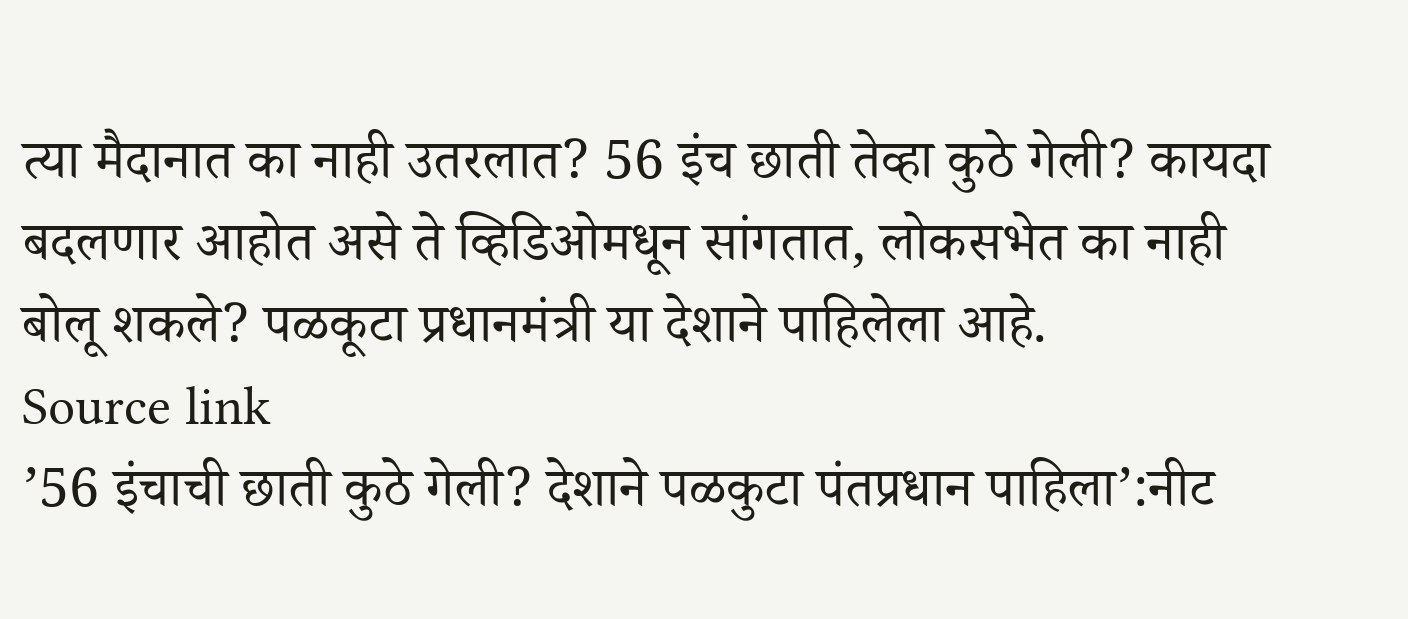त्या मैदानात का नाही उतरलात? 56 इंच छाती तेव्हा कुठे गेली? कायदा बदलणार आहोत असे ते व्हिडिओमधून सांगतात, लोकसभेत का नाही बोलू शकले? पळकूटा प्रधानमंत्री या देशाने पाहिलेला आहे.
Source link
’56 इंचाची छाती कुठे गेली? देशाने पळकुटा पंतप्रधान पाहिला’:नीट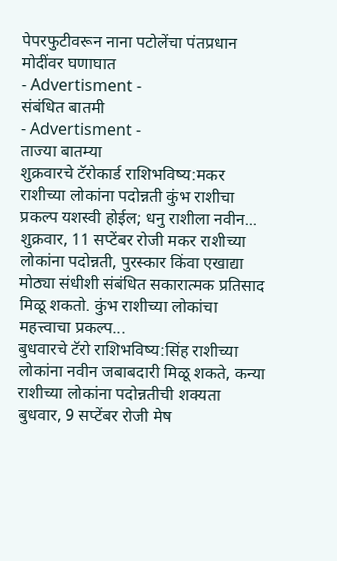पेपरफुटीवरून नाना पटोलेंचा पंतप्रधान मोदींवर घणाघात
- Advertisment -
संबंधित बातमी
- Advertisment -
ताज्या बातम्या
शुक्रवारचे टॅरोकार्ड राशिभविष्य:मकर राशीच्या लोकांना पदोन्नती कुंभ राशीचा प्रकल्प यशस्वी होईल; धनु राशीला नवीन...
शुक्रवार, 11 सप्टेंबर रोजी मकर राशीच्या लोकांना पदोन्नती, पुरस्कार किंवा एखाद्या मोठ्या संधीशी संबंधित सकारात्मक प्रतिसाद मिळू शकतो. कुंभ राशीच्या लोकांचा महत्त्वाचा प्रकल्प...
बुधवारचे टॅरो राशिभविष्य:सिंह राशीच्या लोकांना नवीन जबाबदारी मिळू शकते, कन्या राशीच्या लोकांना पदोन्नतीची शक्यता
बुधवार, 9 सप्टेंबर रोजी मेष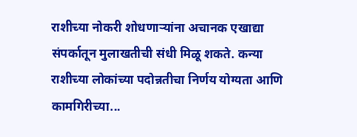राशीच्या नोकरी शोधणाऱ्यांना अचानक एखाद्या संपर्कातून मुलाखतीची संधी मिळू शकते. कन्या राशीच्या लोकांच्या पदोन्नतीचा निर्णय योग्यता आणि कामगिरीच्या...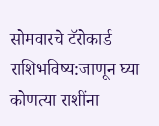सोमवारचे टॅरोकार्ड राशिभविष्य:जाणून घ्या कोणत्या राशींना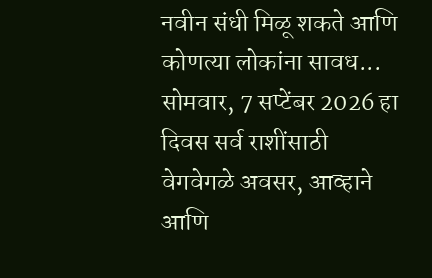नवीन संधी मिळू शकते आणि कोणत्या लोकांना सावध...
सोमवार, 7 सप्टेंबर 2026 हा दिवस सर्व राशींसाठी वेगवेगळे अवसर, आव्हाने आणि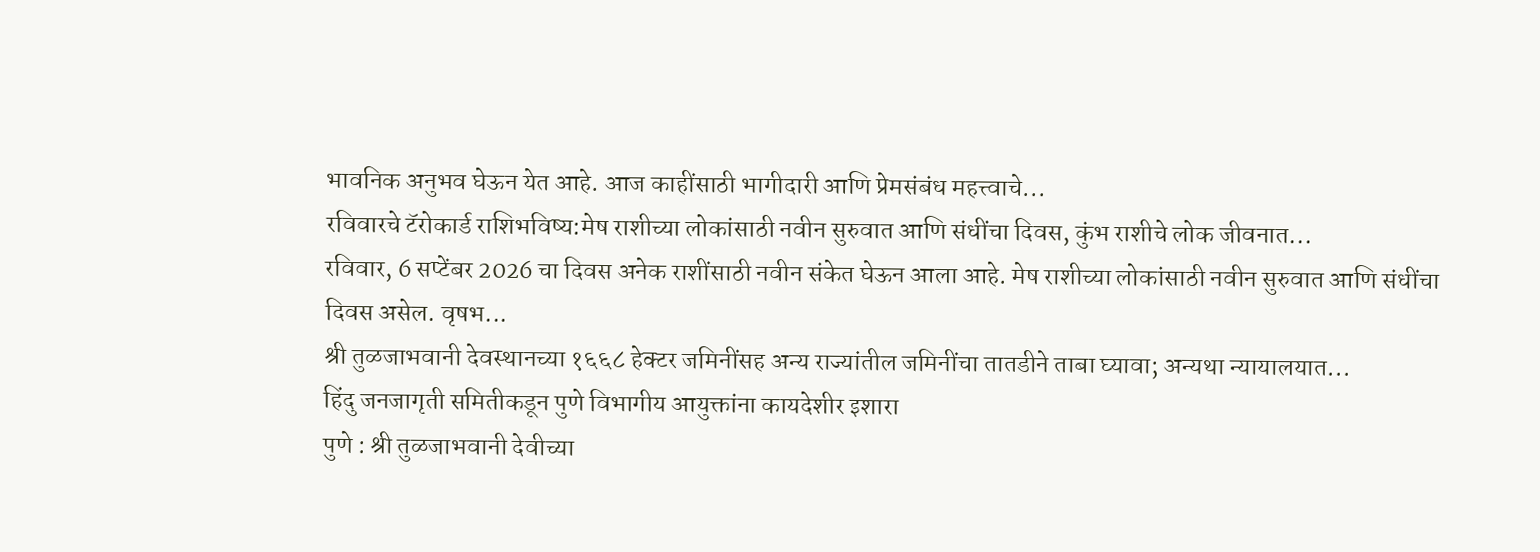भावनिक अनुभव घेऊन येत आहे. आज काहींसाठी भागीदारी आणि प्रेमसंबंध महत्त्वाचे...
रविवारचे टॅरोकार्ड राशिभविष्य:मेष राशीच्या लोकांसाठी नवीन सुरुवात आणि संधींचा दिवस, कुंभ राशीचे लोक जीवनात...
रविवार, 6 सप्टेंबर 2026 चा दिवस अनेक राशींसाठी नवीन संकेत घेऊन आला आहे. मेष राशीच्या लोकांसाठी नवीन सुरुवात आणि संधींचा दिवस असेल. वृषभ...
श्री तुळजाभवानी देवस्थानच्या १६६८ हेक्टर जमिनींसह अन्य राज्यांतील जमिनींचा तातडीने ताबा घ्यावा; अन्यथा न्यायालयात...
हिंदु जनजागृती समितीकडून पुणे विभागीय आयुक्तांना कायदेशीर इशारा
पुणे : श्री तुळजाभवानी देवीच्या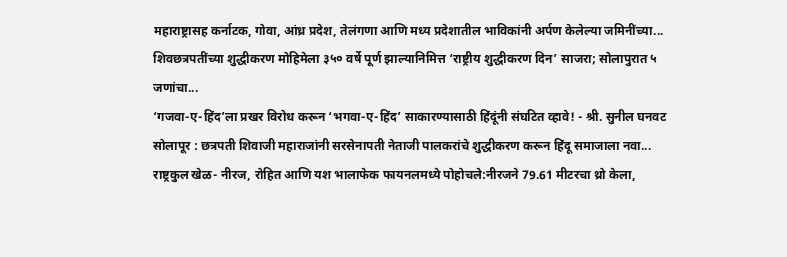महाराष्ट्रासह कर्नाटक, गोवा, आंध्र प्रदेश, तेलंगणा आणि मध्य प्रदेशातील भाविकांनी अर्पण केलेल्या जमिनींच्या...
शिवछत्रपतींच्या शुद्धीकरण मोहिमेला ३५० वर्षे पूर्ण झाल्यानिमित्त ‘राष्ट्रीय शुद्धीकरण दिन’ साजरा; सोलापुरात ५ जणांचा...
‘गजवा-ए-हिंद’ला प्रखर विरोध करून ‘भगवा-ए-हिंद’ साकारण्यासाठी हिंदूंनी संघटित व्हावे! - श्री. सुनील घनवट
सोलापूर : छत्रपती शिवाजी महाराजांनी सरसेनापती नेताजी पालकरांचे शुद्धीकरण करून हिंदू समाजाला नवा...
राष्ट्रकुल खेळ- नीरज, रोहित आणि यश भालाफेक फायनलमध्ये पोहोचले:नीरजने 79.61 मीटरचा थ्रो केला,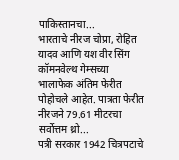पाकिस्तानचा...
भारताचे नीरज चोप्रा, रोहित यादव आणि यश वीर सिंग कॉमनवेल्थ गेम्सच्या भालाफेक अंतिम फेरीत पोहोचले आहेत. पात्रता फेरीत नीरजने 79.61 मीटरचा सर्वोत्तम थ्रो...
पत्री सरकार 1942 चित्रपटाचे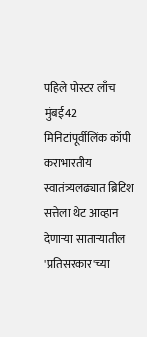पहिले पोस्टर लाँच
मुंबई42 मिनिटांपूर्वीलिंक कॉपी कराभारतीय स्वातंत्र्यलढ्यात ब्रिटिश सत्तेला थेट आव्हान देणाऱ्या साताऱ्यातील 'प्रतिसरकार'च्या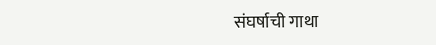संघर्षाची गाथा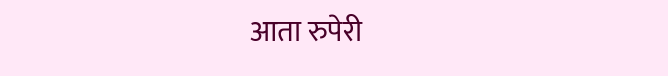आता रुपेरी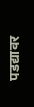पडद्यावर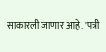साकारली जाणार आहे. 'पत्री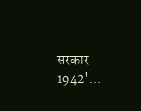सरकार 1942'...